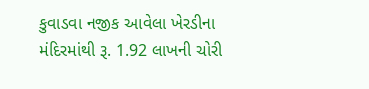કુવાડવા નજીક આવેલા ખેરડીના મંદિરમાંથી રૂ. 1.92 લાખની ચોરી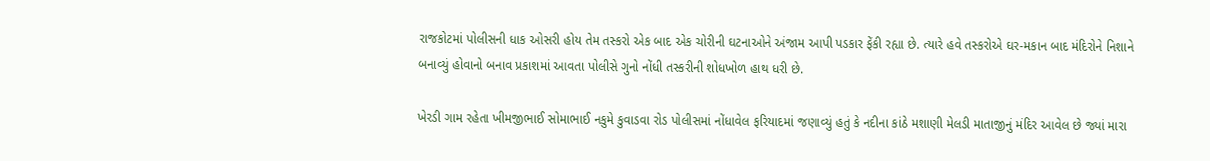રાજકોટમાં પોલીસની ધાક ઓસરી હોય તેમ તસ્કરો એક બાદ એક ચોરીની ઘટનાઓને અંજામ આપી પડકાર ફેંકી રહ્યા છે. ત્યારે હવે તસ્કરોએ ઘર-મકાન બાદ મંદિરોને નિશાને બનાવ્યું હોવાનો બનાવ પ્રકાશમાં આવતા પોલીસે ગુનો નોંધી તસ્કરીની શોધખોળ હાથ ધરી છે.

ખેરડી ગામ રહેતા ખીમજીભાઈ સોમાભાઈ નકુમે કુવાડવા રોડ પોલીસમાં નોંધાવેલ ફરિયાદમાં જણાવ્યું હતું કે નદીના કાંઠે મશાણી મેલડી માતાજીનું મંદિર આવેલ છે જ્યાં મારા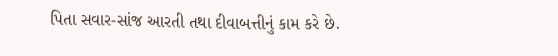પિતા સવાર-સાંજ આરતી તથા દીવાબત્તીનું કામ કરે છે.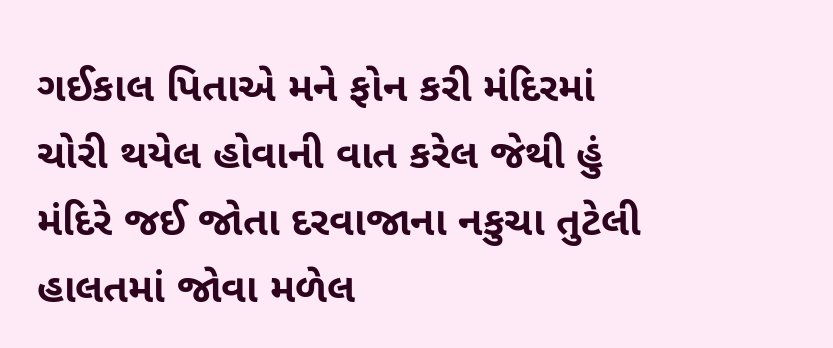ગઈકાલ પિતાએ મને ફોન કરી મંદિરમાં ચોરી થયેલ હોવાની વાત કરેલ જેથી હું મંદિરે જઈ જોતા દરવાજાના નકુચા તુટેલી હાલતમાં જોવા મળેલ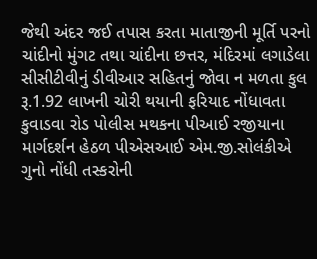જેથી અંદર જઈ તપાસ કરતા માતાજીની મૂર્તિ પરનો ચાંદીનો મુંગટ તથા ચાંદીના છત્તર, મંદિરમાં લગાડેલા સીસીટીવીનું ડીવીઆર સહિતનું જોવા ન મળતા કુલ રૂ.1.92 લાખની ચોરી થયાની ફરિયાદ નોંધાવતા કુવાડવા રોડ પોલીસ મથકના પીઆઈ રજીયાના માર્ગદર્શન હેઠળ પીએસઆઈ એમ.જી.સોલંકીએ ગુનો નોંધી તસ્કરોની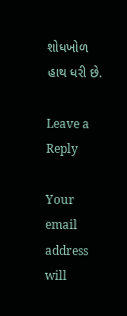શોધખોળ હાથ ધરી છે.

Leave a Reply

Your email address will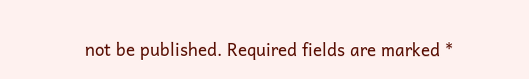not be published. Required fields are marked *